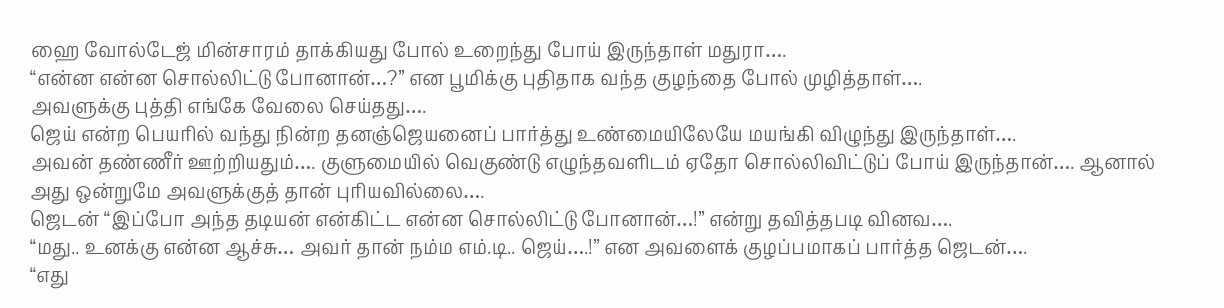ஹை வோல்டேஜ் மின்சாரம் தாக்கியது போல் உறைந்து போய் இருந்தாள் மதுரா….
“என்ன என்ன சொல்லிட்டு போனான்…?” என பூமிக்கு புதிதாக வந்த குழந்தை போல் முழித்தாள்….
அவளுக்கு புத்தி எங்கே வேலை செய்தது….
ஜெய் என்ற பெயரில் வந்து நின்ற தனஞ்ஜெயனைப் பார்த்து உண்மையிலேயே மயங்கி விழுந்து இருந்தாள்….
அவன் தண்ணீர் ஊற்றியதும்…. குளுமையில் வெகுண்டு எழுந்தவளிடம் ஏதோ சொல்லிவிட்டுப் போய் இருந்தான்…. ஆனால் அது ஒன்றுமே அவளுக்குத் தான் புரியவில்லை….
ஜெடன் “இப்போ அந்த தடியன் என்கிட்ட என்ன சொல்லிட்டு போனான்…!” என்று தவித்தபடி வினவ….
“மது.. உனக்கு என்ன ஆச்சு… அவர் தான் நம்ம எம்.டி.. ஜெய்….!” என அவளைக் குழப்பமாகப் பார்த்த ஜெடன்….
“எது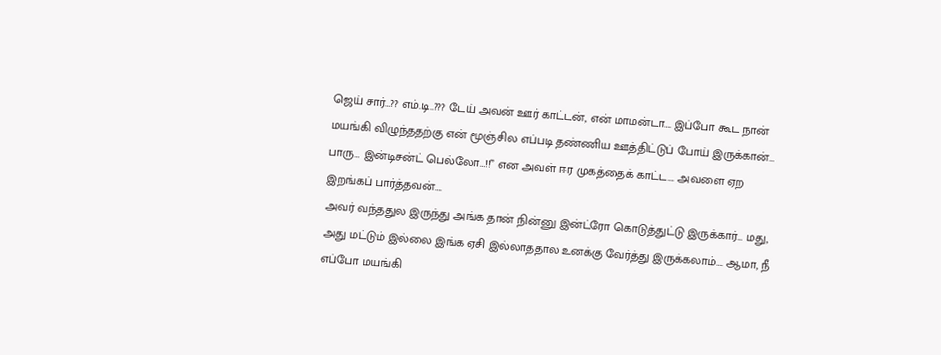ஜெய் சார்…?? எம்.டி..??? டேய் அவன் ஊர் காட்டன், என் மாமன்டா…. இப்போ கூட நான் மயங்கி விழுந்ததற்கு என் மூஞ்சில எப்படி தண்ணிய ஊத்திட்டுப் போய் இருக்கான்… பாரு… இன்டிசன்ட் பெல்லோ…!!” என அவள் ஈர முகத்தைக் காட்ட…. அவளை ஏற இறங்கப் பார்த்தவன்….
அவர் வந்ததுல இருந்து அங்க தான் நின்னு இன்ட்ரோ கொடுத்துட்டு இருக்கார்… மது, அது மட்டும் இல்லை இங்க ஏசி இல்லாததால உனக்கு வேர்த்து இருக்கலாம்…. ஆமா, நீ எப்போ மயங்கி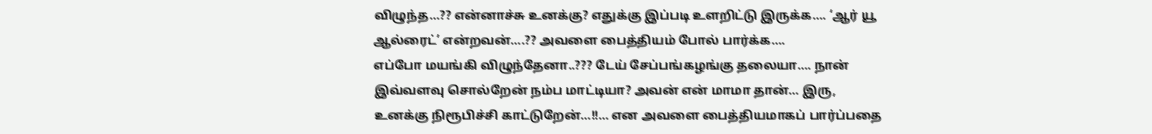விழுந்த…?? என்னாச்சு உனக்கு? எதுக்கு இப்படி உளறிட்டு இருக்க…. ‘ஆர் யூ ஆல்ரைட்’ என்றவன்….?? அவளை பைத்தியம் போல் பார்க்க….
எப்போ மயங்கி விழுந்தேனா..??? டேய் சேப்பங்கழங்கு தலையா…. நான் இவ்வளவு சொல்றேன் நம்ப மாட்டியா? அவன் என் மாமா தான்… இரு, உனக்கு நிரூபிச்சி காட்டுறேன்…!!… என அவளை பைத்தியமாகப் பார்ப்பதை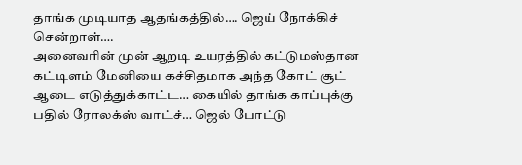தாங்க முடியாத ஆதங்கத்தில்…. ஜெய் நோக்கிச் சென்றாள்….
அனைவரின் முன் ஆறடி உயரத்தில் கட்டுமஸ்தான கட்டிளம் மேனியை கச்சிதமாக அந்த கோட் சூட் ஆடை எடுத்துக்காட்ட… கையில் தாங்க காப்புக்கு பதில் ரோலக்ஸ் வாட்ச்… ஜெல் போட்டு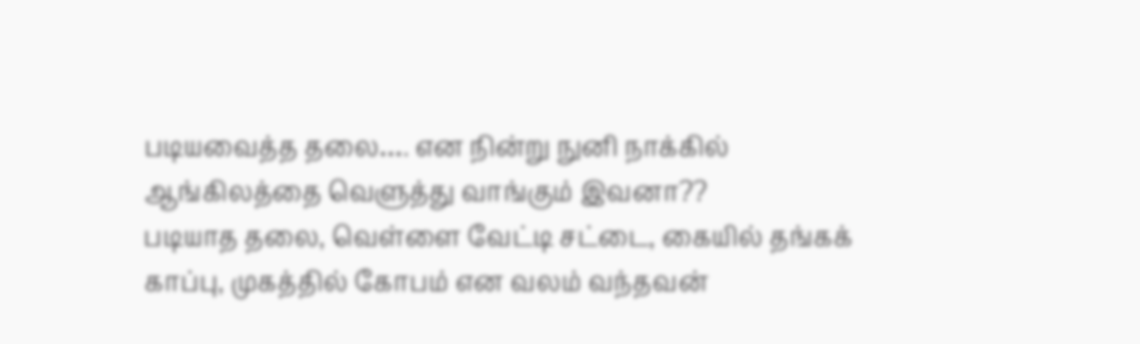படியவைத்த தலை…. என நின்று நுனி நாக்கில் ஆங்கிலத்தை வெளுத்து வாங்கும் இவனா??
படியாத தலை, வெள்ளை வேட்டி சட்டை, கையில் தங்கக் காப்பு, முகத்தில் கோபம் என வலம் வந்தவன்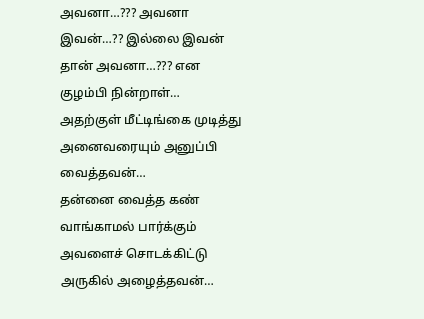அவனா…??? அவனா இவன்…?? இல்லை இவன் தான் அவனா…??? என குழம்பி நின்றாள்…
அதற்குள் மீட்டிங்கை முடித்து அனைவரையும் அனுப்பி வைத்தவன்…
தன்னை வைத்த கண் வாங்காமல் பார்க்கும் அவளைச் சொடக்கிட்டு அருகில் அழைத்தவன்…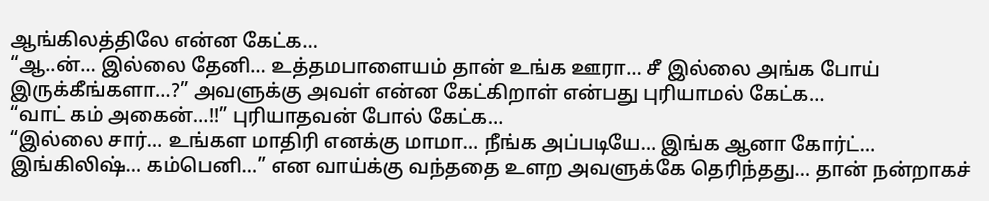ஆங்கிலத்திலே என்ன கேட்க…
“ஆ..ன்… இல்லை தேனி… உத்தமபாளையம் தான் உங்க ஊரா… சீ இல்லை அங்க போய் இருக்கீங்களா…?” அவளுக்கு அவள் என்ன கேட்கிறாள் என்பது புரியாமல் கேட்க…
“வாட் கம் அகைன்…!!” புரியாதவன் போல் கேட்க…
“இல்லை சார்… உங்கள மாதிரி எனக்கு மாமா… நீங்க அப்படியே… இங்க ஆனா கோர்ட்… இங்கிலிஷ்… கம்பெனி…” என வாய்க்கு வந்ததை உளற அவளுக்கே தெரிந்தது… தான் நன்றாகச்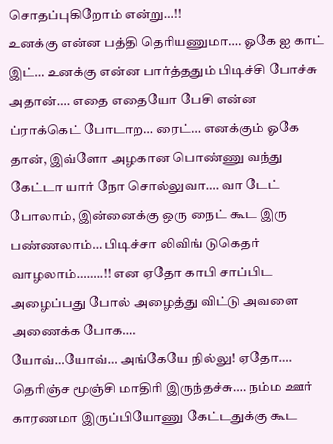சொதப்புகிறோம் என்று…!!
உனக்கு என்ன பத்தி தெரியணுமா…. ஓகே ஐ காட் இட்… உனக்கு என்ன பார்த்ததும் பிடிச்சி போச்சு அதான்…. எதை எதையோ பேசி என்ன ப்ராக்கெட் போடாற… ரைட்… எனக்கும் ஓகே தான், இவ்ளோ அழகான பொண்ணு வந்து கேட்டா யார் நோ சொல்லுவா…. வா டேட் போலாம், இன்னைக்கு ஒரு நைட் கூட இரு பண்ணலாம்… பிடிச்சா லிவிங் டுகெதர் வாழலாம்……..!! என ஏதோ காபி சாப்பிட அழைப்பது போல் அழைத்து விட்டு அவளை அணைக்க போக….
யோவ்…யோவ்… அங்கேயே நில்லு! ஏதோ…. தெரிஞ்ச மூஞ்சி மாதிரி இருந்தச்சு…. நம்ம ஊர் காரணமா இருப்பியோணு கேட்டதுக்கு கூட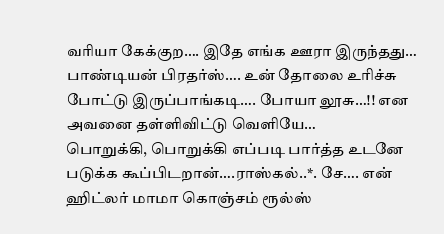வரியா கேக்குற…. இதே எங்க ஊரா இருந்தது… பாண்டியன் பிரதர்ஸ்…. உன் தோலை உரிச்சு போட்டு இருப்பாங்கடி…. போயா லூசு…!! என அவனை தள்ளிவிட்டு வெளியே…
பொறுக்கி, பொறுக்கி எப்படி பார்த்த உடனே படுக்க கூப்பிடறான்….ராஸ்கல்..*. சே…. என் ஹிட்லர் மாமா கொஞ்சம் ரூல்ஸ்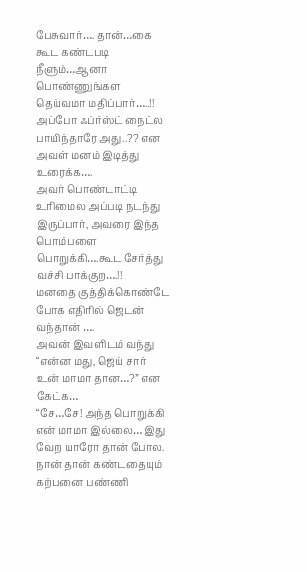பேசுவார்…. தான்…கை கூட கண்டபடி நீளும்…ஆனா பொண்ணுங்கள தெய்வமா மதிப்பார்…..!!
அப்போ ஃப்ர்ஸ்ட் நைட்ல பாயிந்தாரே அது..?? என அவள் மனம் இடித்து உரைக்க….
அவர் பொண்டாட்டி உரிமைல அப்படி நடந்து இருப்பார், அவரை இந்த பொம்பளை பொறுக்கி….கூட சேர்த்து வச்சி பாக்குற….!!
மனதை குத்திக்கொண்டே போக எதிரில் ஜெடன் வந்தான் ….
அவன் இவளிடம் வந்து “என்ன மது, ஜெய் சார் உன் மாமா தான…?” என கேட்க…
“சே…சே! அந்த பொறுக்கி என் மாமா இல்லை… இது வேற யாரோ தான் போல. நான் தான் கண்டதையும் கற்பனை பண்ணி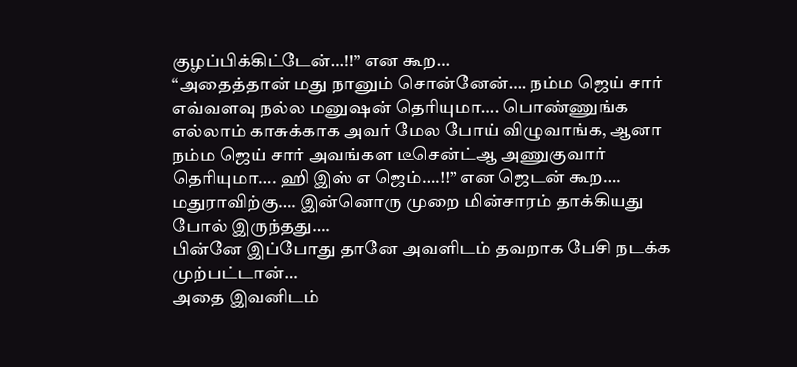குழப்பிக்கிட்டேன்…!!” என கூற…
“அதைத்தான் மது நானும் சொன்னேன்…. நம்ம ஜெய் சார் எவ்வளவு நல்ல மனுஷன் தெரியுமா…. பொண்ணுங்க எல்லாம் காசுக்காக அவர் மேல போய் விழுவாங்க, ஆனா நம்ம ஜெய் சார் அவங்கள டீசென்ட்ஆ அணுகுவார் தெரியுமா…. ஹி இஸ் எ ஜெம்….!!” என ஜெடன் கூற….
மதுராவிற்கு…. இன்னொரு முறை மின்சாரம் தாக்கியது போல் இருந்தது….
பின்னே இப்போது தானே அவளிடம் தவறாக பேசி நடக்க முற்பட்டான்…
அதை இவனிடம்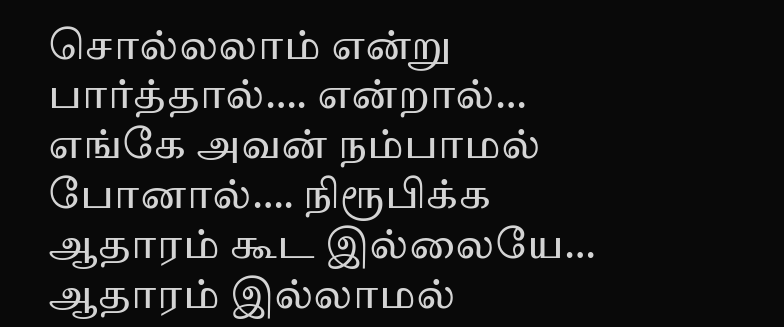சொல்லலாம் என்று பார்த்தால்…. என்றால்… எங்கே அவன் நம்பாமல் போனால்…. நிரூபிக்க ஆதாரம் கூட இல்லையே… ஆதாரம் இல்லாமல்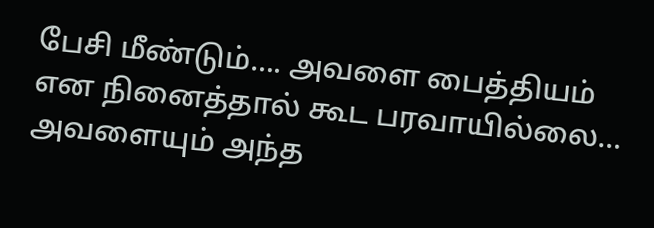பேசி மீண்டும்…. அவளை பைத்தியம் என நினைத்தால் கூட பரவாயில்லை… அவளையும் அந்த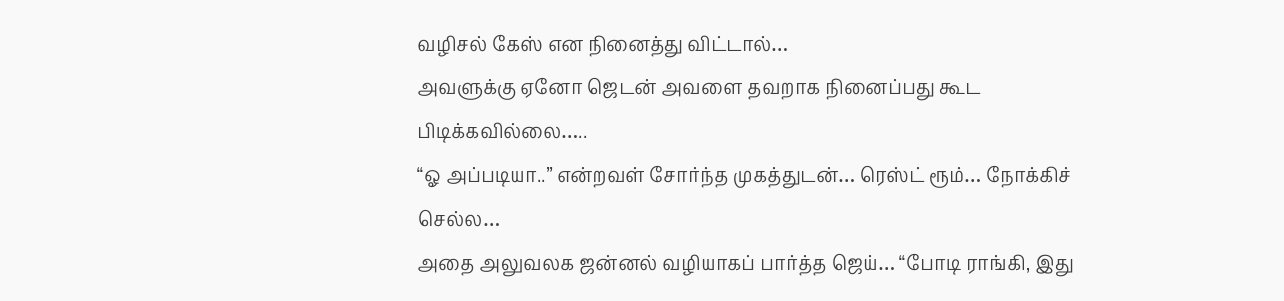வழிசல் கேஸ் என நினைத்து விட்டால்…
அவளுக்கு ஏனோ ஜெடன் அவளை தவறாக நினைப்பது கூட பிடிக்கவில்லை…..
“ஓ அப்படியா..” என்றவள் சோர்ந்த முகத்துடன்… ரெஸ்ட் ரூம்… நோக்கிச் செல்ல…
அதை அலுவலக ஜன்னல் வழியாகப் பார்த்த ஜெய்… “போடி ராங்கி, இது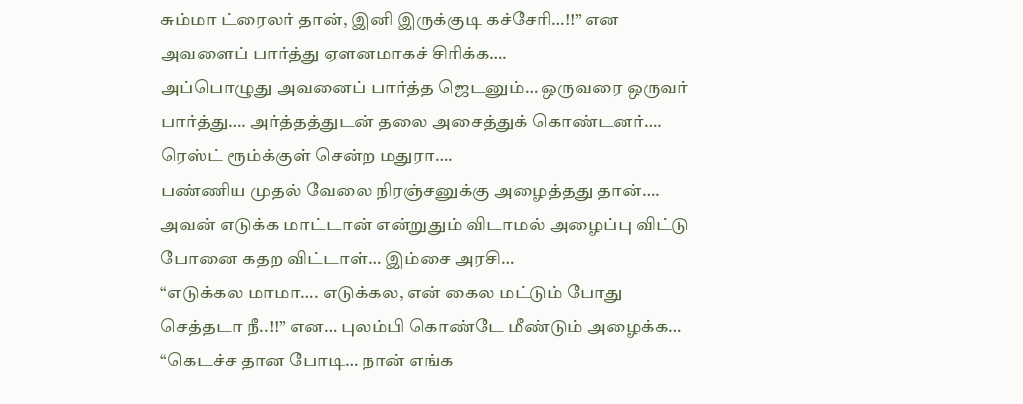சும்மா ட்ரைலர் தான், இனி இருக்குடி கச்சேரி…!!” என அவளைப் பார்த்து ஏளனமாகச் சிரிக்க….
அப்பொழுது அவனைப் பார்த்த ஜெடனும்… ஒருவரை ஒருவர் பார்த்து…. அர்த்தத்துடன் தலை அசைத்துக் கொண்டனர்….
ரெஸ்ட் ரூம்க்குள் சென்ற மதுரா….
பண்ணிய முதல் வேலை நிரஞ்சனுக்கு அழைத்தது தான்….
அவன் எடுக்க மாட்டான் என்றுதும் விடாமல் அழைப்பு விட்டு போனை கதற விட்டாள்… இம்சை அரசி…
“எடுக்கல மாமா…. எடுக்கல, என் கைல மட்டும் போது செத்தடா நீ..!!” என… புலம்பி கொண்டே மீண்டும் அழைக்க…
“கெடச்ச தான போடி… நான் எங்க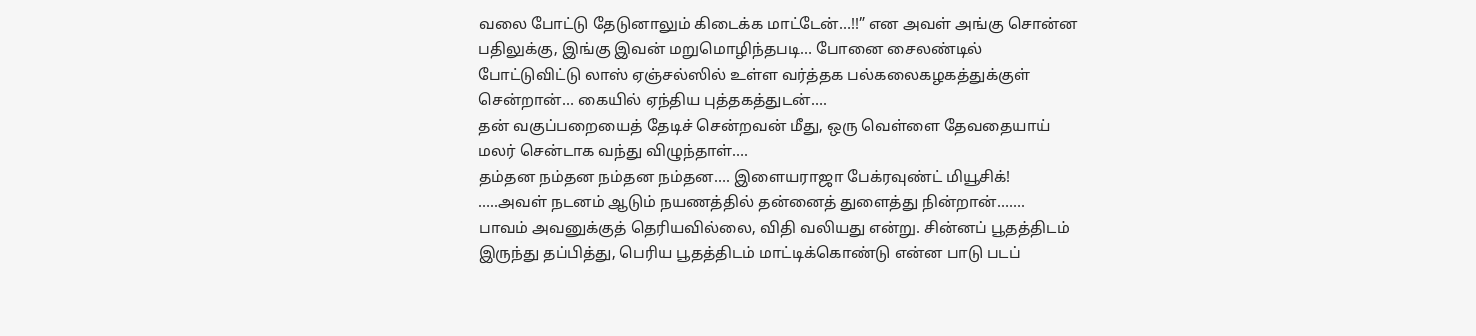வலை போட்டு தேடுனாலும் கிடைக்க மாட்டேன்…!!” என அவள் அங்கு சொன்ன பதிலுக்கு, இங்கு இவன் மறுமொழிந்தபடி… போனை சைலண்டில் போட்டுவிட்டு லாஸ் ஏஞ்சல்ஸில் உள்ள வர்த்தக பல்கலைகழகத்துக்குள் சென்றான்… கையில் ஏந்திய புத்தகத்துடன்….
தன் வகுப்பறையைத் தேடிச் சென்றவன் மீது, ஒரு வெள்ளை தேவதையாய் மலர் சென்டாக வந்து விழுந்தாள்….
தம்தன நம்தன நம்தன நம்தன…. இளையராஜா பேக்ரவுண்ட் மியூசிக்!
…..அவள் நடனம் ஆடும் நயணத்தில் தன்னைத் துளைத்து நின்றான்…….
பாவம் அவனுக்குத் தெரியவில்லை, விதி வலியது என்று. சின்னப் பூதத்திடம் இருந்து தப்பித்து, பெரிய பூதத்திடம் மாட்டிக்கொண்டு என்ன பாடு படப்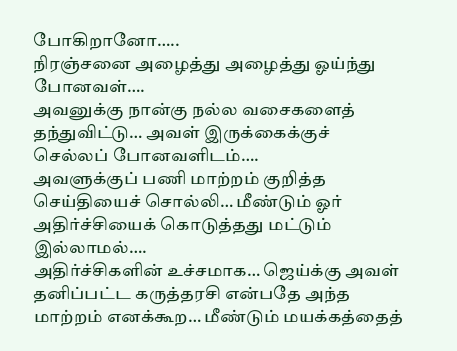போகிறானோ…..
நிரஞ்சனை அழைத்து அழைத்து ஓய்ந்து போனவள்….
அவனுக்கு நான்கு நல்ல வசைகளைத் தந்துவிட்டு… அவள் இருக்கைக்குச் செல்லப் போனவளிடம்….
அவளுக்குப் பணி மாற்றம் குறித்த செய்தியைச் சொல்லி… மீண்டும் ஓர் அதிர்ச்சியைக் கொடுத்தது மட்டும் இல்லாமல்….
அதிர்ச்சிகளின் உச்சமாக… ஜெய்க்கு அவள் தனிப்பட்ட கருத்தரசி என்பதே அந்த மாற்றம் எனக்கூற… மீண்டும் மயக்கத்தைத்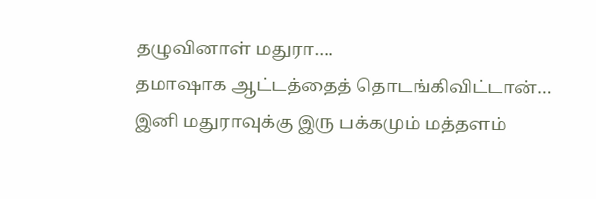தழுவினாள் மதுரா….
தமாஷாக ஆட்டத்தைத் தொடங்கிவிட்டான்… இனி மதுராவுக்கு இரு பக்கமும் மத்தளம்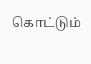கொட்டும்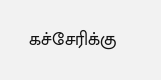கச்சேரிக்கு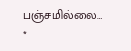பஞ்சமில்லை…
*